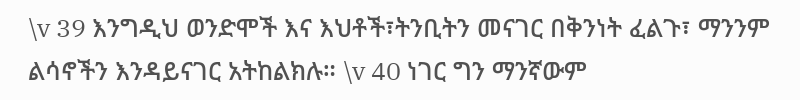\v 39 እንግዲህ ወንድሞች እና እህቶች፣ትንቢትን መናገር በቅንነት ፈልጉ፣ ማንንም ልሳኖችን እንዳይናገር አትከልክሉ። \v 40 ነገር ግን ማንኛውም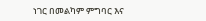ነገር በመልካም ምግባር እና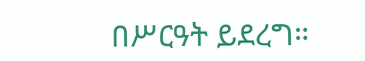በሥርዓት ይደረግ።